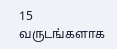15 வருடங்களாக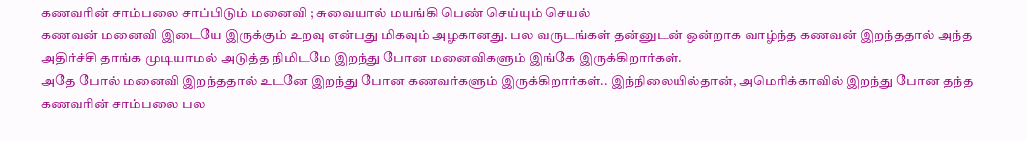கணவரின் சாம்பலை சாப்பிடும் மனைவி ; சுவையால் மயங்கி பெண் செய்யும் செயல்
கணவன் மனைவி இடையே இருக்கும் உறவு என்பது மிகவும் அழகானது. பல வருடங்கள் தன்னுடன் ஒன்றாக வாழ்ந்த கணவன் இறந்ததால் அந்த அதிர்ச்சி தாங்க முடியாமல் அடுத்த நிமிடமே இறந்து போன மனைவிகளும் இங்கே இருக்கிறார்கள்.
அதே போல் மனைவி இறந்ததால் உடனே இறந்து போன கணவர்களும் இருக்கிறார்கள்.. இந்நிலையில்தான், அமெரிக்காவில் இறந்து போன தந்த கணவரின் சாம்பலை பல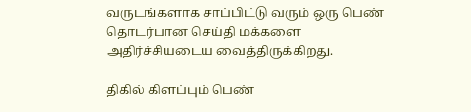வருடங்களாக சாப்பிட்டு வரும் ஒரு பெண் தொடர்பான செய்தி மக்களை அதிர்ச்சியடைய வைத்திருக்கிறது.

திகில் கிளப்பும் பெண்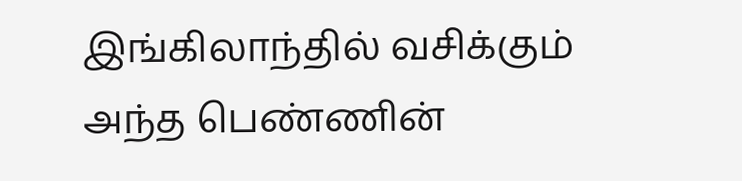இங்கிலாந்தில் வசிக்கும் அந்த பெண்ணின்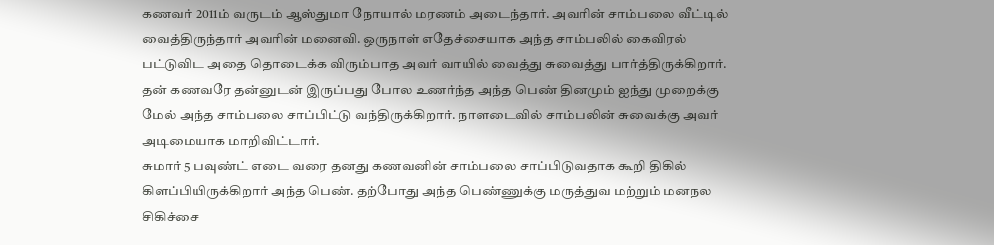கணவர் 2011ம் வருடம் ஆஸ்துமா நோயால் மரணம் அடைந்தார். அவரின் சாம்பலை வீட்டில் வைத்திருந்தார் அவரின் மனைவி. ஒருநாள் எதேச்சையாக அந்த சாம்பலில் கைவிரல் பட்டுவிட அதை தொடைக்க விரும்பாத அவர் வாயில் வைத்து சுவைத்து பார்த்திருக்கிறார்.
தன் கணவரே தன்னுடன் இருப்பது போல உணர்ந்த அந்த பெண் தினமும் ஐந்து முறைக்கு மேல் அந்த சாம்பலை சாப்பிட்டு வந்திருக்கிறார். நாளடைவில் சாம்பலின் சுவைக்கு அவர் அடிமையாக மாறிவிட்டார்.
சுமார் 5 பவுண்ட் எடை வரை தனது கணவனின் சாம்பலை சாப்பிடுவதாக கூறி திகில் கிளப்பியிருக்கிறார் அந்த பெண். தற்போது அந்த பெண்ணுக்கு மருத்துவ மற்றும் மனநல சிகிச்சை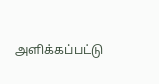அளிக்கப்பட்டு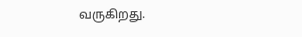வருகிறது.